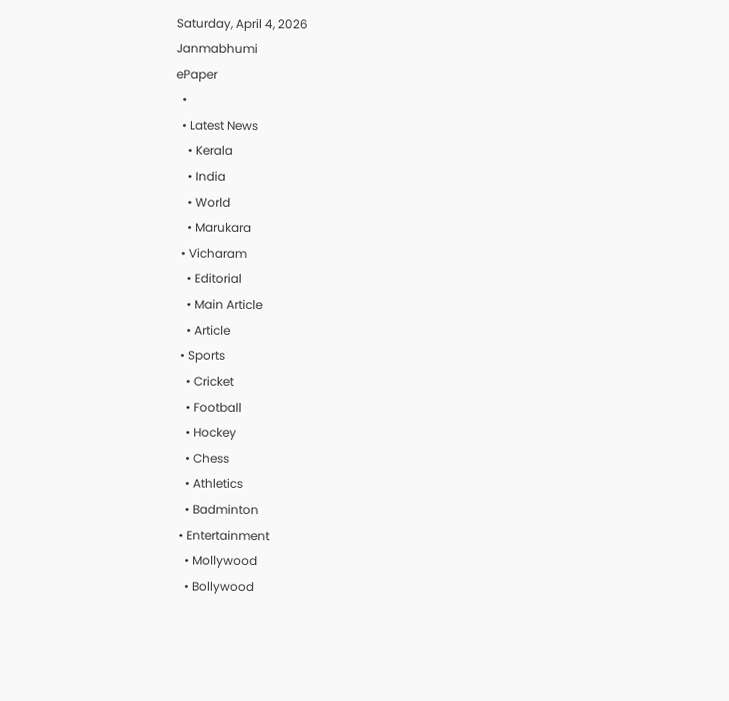Saturday, April 4, 2026
Janmabhumi
ePaper
  •
  • Latest News
    • Kerala
    • India
    • World
    • Marukara
  • Vicharam
    • Editorial
    • Main Article
    • Article
  • Sports
    • Cricket
    • Football
    • Hockey
    • Chess
    • Athletics
    • Badminton
  • Entertainment
    • Mollywood
    • Bollywood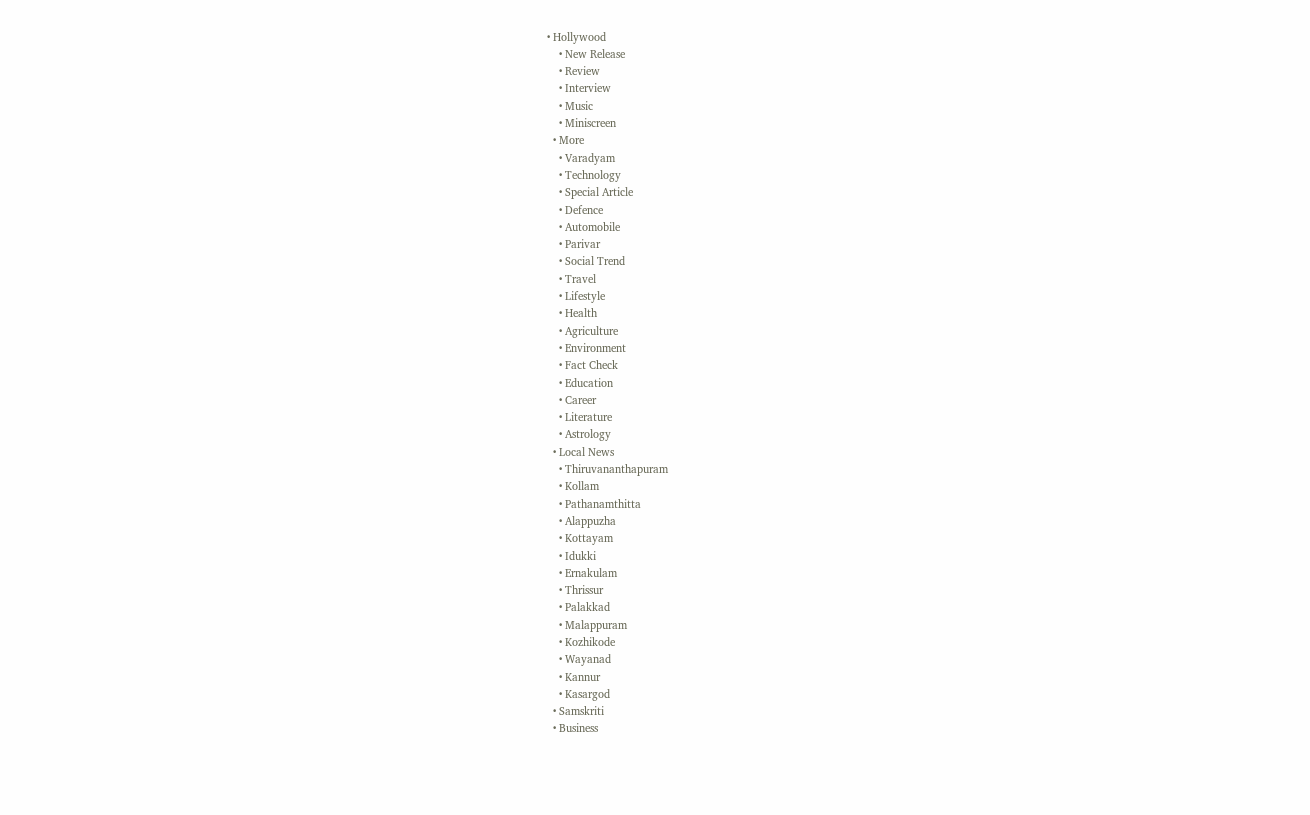• Hollywood
    • New Release
    • Review
    • Interview
    • Music
    • Miniscreen
  • More
    • Varadyam
    • Technology
    • Special Article
    • Defence
    • Automobile
    • Parivar
    • Social Trend
    • Travel
    • Lifestyle
    • Health
    • Agriculture
    • Environment
    • Fact Check
    • Education
    • Career
    • Literature
    • Astrology
  • Local News
    • Thiruvananthapuram
    • Kollam
    • Pathanamthitta
    • Alappuzha
    • Kottayam
    • Idukki
    • Ernakulam
    • Thrissur
    • Palakkad
    • Malappuram
    • Kozhikode
    • Wayanad
    • Kannur
    • Kasargod
  • Samskriti
  • Business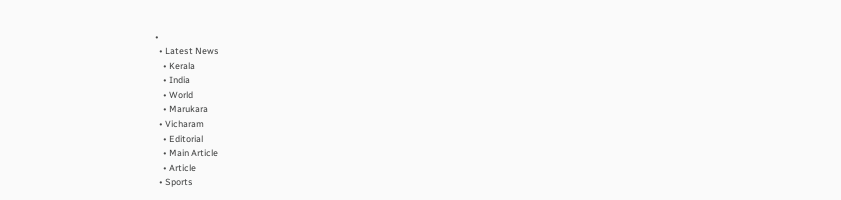•
  • Latest News
    • Kerala
    • India
    • World
    • Marukara
  • Vicharam
    • Editorial
    • Main Article
    • Article
  • Sports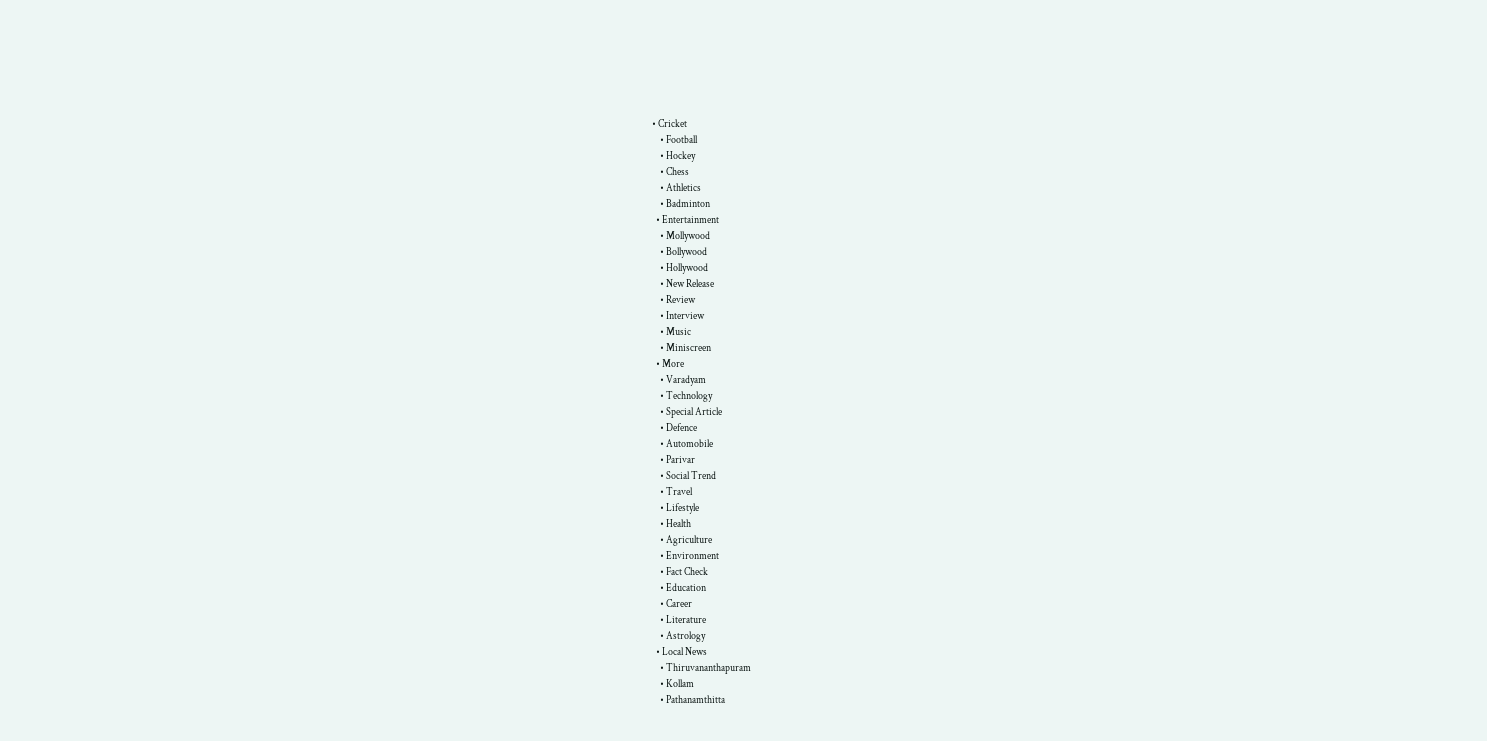• Cricket
    • Football
    • Hockey
    • Chess
    • Athletics
    • Badminton
  • Entertainment
    • Mollywood
    • Bollywood
    • Hollywood
    • New Release
    • Review
    • Interview
    • Music
    • Miniscreen
  • More
    • Varadyam
    • Technology
    • Special Article
    • Defence
    • Automobile
    • Parivar
    • Social Trend
    • Travel
    • Lifestyle
    • Health
    • Agriculture
    • Environment
    • Fact Check
    • Education
    • Career
    • Literature
    • Astrology
  • Local News
    • Thiruvananthapuram
    • Kollam
    • Pathanamthitta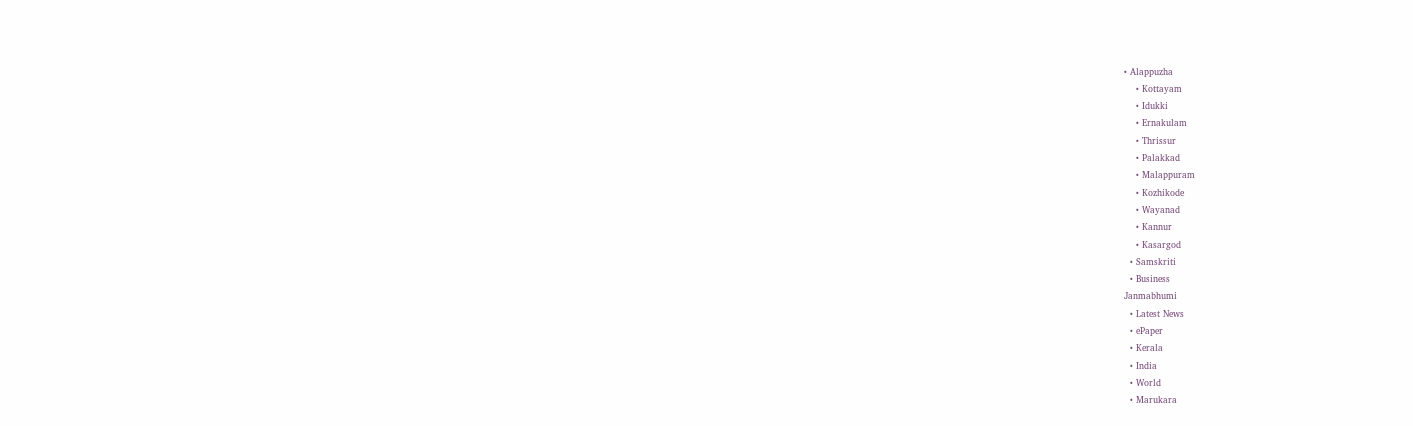• Alappuzha
    • Kottayam
    • Idukki
    • Ernakulam
    • Thrissur
    • Palakkad
    • Malappuram
    • Kozhikode
    • Wayanad
    • Kannur
    • Kasargod
  • Samskriti
  • Business
Janmabhumi
  • Latest News
  • ePaper
  • Kerala
  • India
  • World
  • Marukara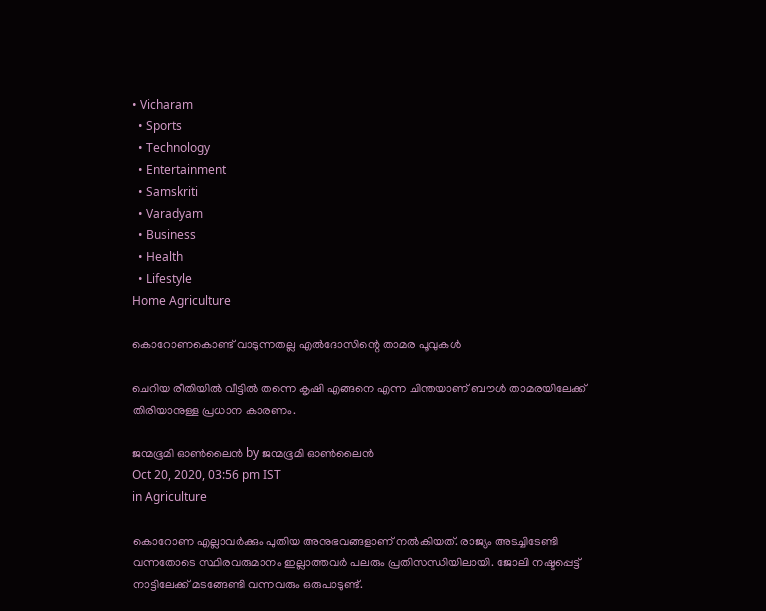• Vicharam
  • Sports
  • Technology
  • Entertainment
  • Samskriti
  • Varadyam
  • Business
  • Health
  • Lifestyle
Home Agriculture

കൊറോണകൊണ്ട് വാടുന്നതല്ല എല്‍ദോസിന്റെ താമര പൂവുകള്‍

ചെറിയ രീതിയില്‍ വീട്ടില്‍ തന്നെ കൃഷി എങ്ങനെ എന്ന ചിന്തയാണ് ബൗള്‍ താമരയിലേക്ക് തിരിയാനുള്ള പ്രധാന കാരണം.

ജന്മഭൂമി ഓണ്‍ലൈന്‍ by ജന്മഭൂമി ഓണ്‍ലൈന്‍
Oct 20, 2020, 03:56 pm IST
in Agriculture

കൊറോണ എല്ലാവര്‍ക്കും പുതിയ അനുഭവങ്ങളാണ് നല്‍കിയത്. രാജ്യം അടച്ചിടേണ്ടി വന്നതോടെ സ്ഥിരവരുമാനം ഇല്ലാത്തവര്‍ പലരും പ്രതിസന്ധിയിലായി. ജോലി നഷ്ടപ്പെട്ട് നാട്ടിലേക്ക് മടങ്ങേണ്ടി വന്നവരും ഒരുപാടുണ്ട്.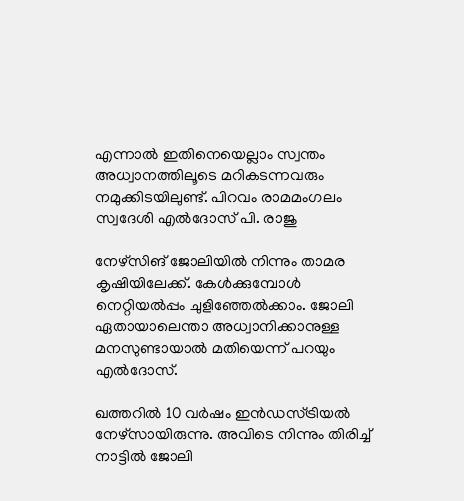എന്നാല്‍ ഇതിനെയെല്ലാം സ്വന്തം അധ്വാനത്തിലൂടെ മറികടന്നവരും നമുക്കിടയിലുണ്ട്. പിറവം രാമമംഗലം സ്വദേശി എല്‍ദോസ് പി. രാജു

നേഴ്‌സിങ് ജോലിയില്‍ നിന്നും താമര കൃഷിയിലേക്ക്. കേള്‍ക്കുമ്പോള്‍ നെറ്റിയല്‍പ്പം ചുളിഞ്ഞേല്‍ക്കാം. ജോലി ഏതായാലെന്താ അധ്വാനിക്കാനുള്ള മനസുണ്ടായാല്‍ മതിയെന്ന് പറയും എല്‍ദോസ്.

ഖത്തറില്‍ 10 വര്‍ഷം ഇന്‍ഡസ്ട്രിയല്‍ നേഴ്‌സായിരുന്നു. അവിടെ നിന്നും തിരിച്ച് നാട്ടില്‍ ജോലി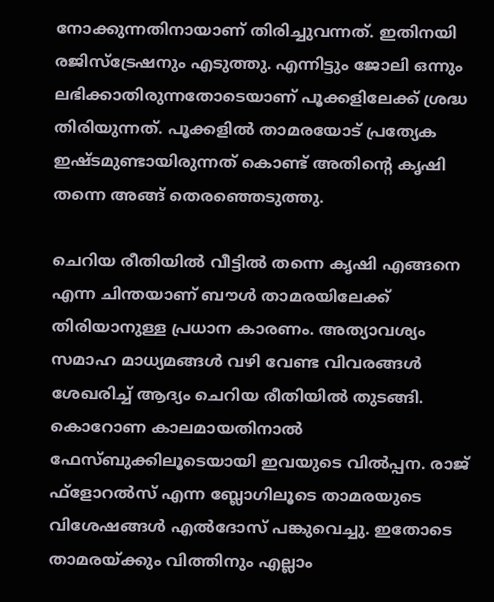നോക്കുന്നതിനായാണ് തിരിച്ചുവന്നത്. ഇതിനയി രജിസ്‌ട്രേഷനും എടുത്തു. എന്നിട്ടും ജോലി ഒന്നും ലഭിക്കാതിരുന്നതോടെയാണ് പൂക്കളിലേക്ക് ശ്രദ്ധ തിരിയുന്നത്. പൂക്കളില്‍ താമരയോട് പ്രത്യേക ഇഷ്ടമുണ്ടായിരുന്നത് കൊണ്ട് അതിന്റെ കൃഷി തന്നെ അങ്ങ് തെരഞ്ഞെടുത്തു.

ചെറിയ രീതിയില്‍ വീട്ടില്‍ തന്നെ കൃഷി എങ്ങനെ എന്ന ചിന്തയാണ് ബൗള്‍ താമരയിലേക്ക് തിരിയാനുള്ള പ്രധാന കാരണം. അത്യാവശ്യം സമാഹ മാധ്യമങ്ങള്‍ വഴി വേണ്ട വിവരങ്ങള്‍ ശേഖരിച്ച് ആദ്യം ചെറിയ രീതിയില്‍ തുടങ്ങി. കൊറോണ കാലമായതിനാല്‍ ഫേസ്ബുക്കിലൂടെയായി ഇവയുടെ വില്‍പ്പന. രാജ് ഫ്‌ളോറല്‍സ് എന്ന ബ്ലോഗിലൂടെ താമരയുടെ വിശേഷങ്ങള്‍ എല്‍ദോസ് പങ്കുവെച്ചു. ഇതോടെ താമരയ്‌ക്കും വിത്തിനും എല്ലാം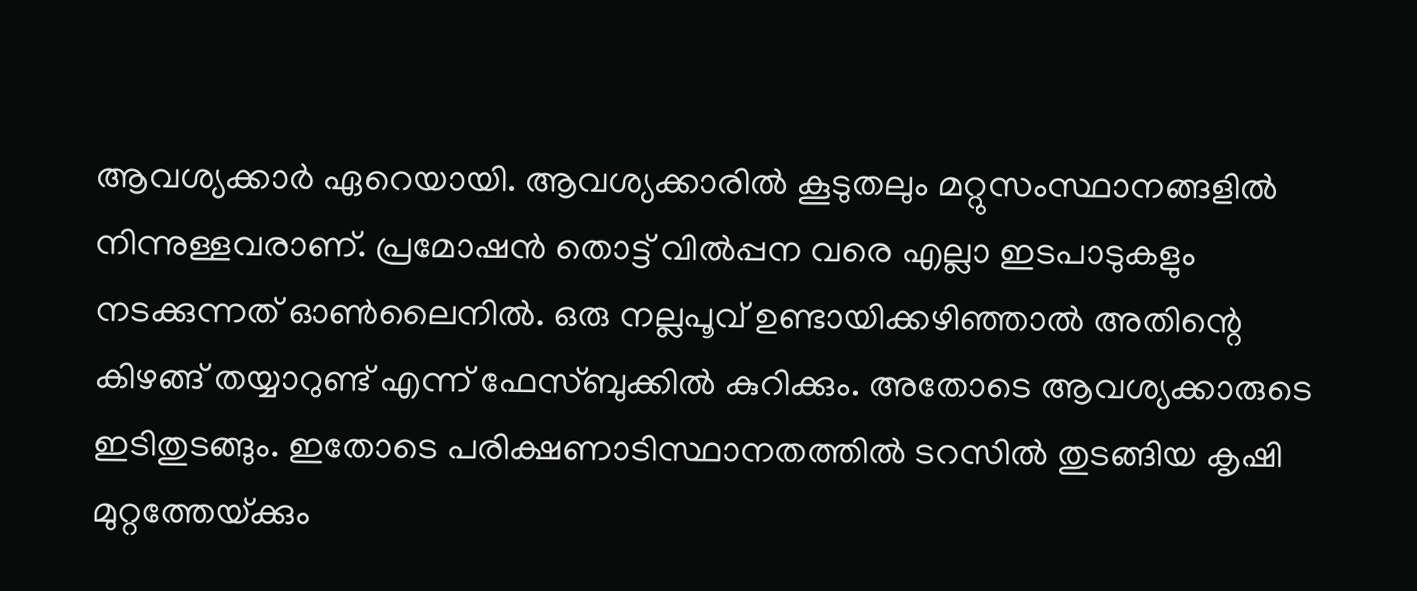ആവശ്യക്കാര്‍ ഏറെയായി. ആവശ്യക്കാരില്‍ കൂടുതലും മറ്റുസംസ്ഥാനങ്ങളില്‍ നിന്നുള്ളവരാണ്. പ്രമോഷന്‍ തൊട്ട് വില്‍പ്പന വരെ എല്ലാ ഇടപാടുകളും നടക്കുന്നത് ഓണ്‍ലൈനില്‍. ഒരു നല്ലപൂവ് ഉണ്ടായിക്കഴിഞ്ഞാല്‍ അതിന്റെ കിഴങ്ങ് തയ്യാറുണ്ട് എന്ന് ഫേസ്ബുക്കില്‍ കുറിക്കും. അതോടെ ആവശ്യക്കാരുടെ ഇടിതുടങ്ങും. ഇതോടെ പരിക്ഷണാടിസ്ഥാനതത്തില്‍ ടറസില്‍ തുടങ്ങിയ കൃഷി മുറ്റത്തേയ്‌ക്കും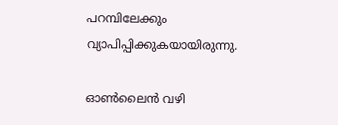പറമ്പിലേക്കും വ്യാപിപ്പിക്കുകയായിരുന്നു.

ഓണ്‍ലൈന്‍ വഴി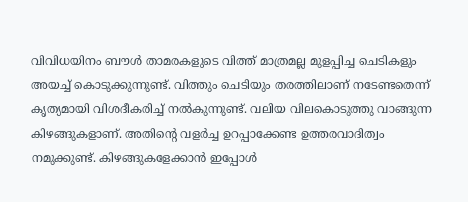വിവിധയിനം ബൗള്‍ താമരകളുടെ വിത്ത് മാത്രമല്ല മുളപ്പിച്ച ചെടികളും അയച്ച് കൊടുക്കുന്നുണ്ട്. വിത്തും ചെടിയും തരത്തിലാണ് നടേണ്ടതെന്ന് കൃത്യമായി വിശദീകരിച്ച് നല്‍കുന്നുണ്ട്. വലിയ വിലകൊടുത്തു വാങ്ങുന്ന കിഴങ്ങുകളാണ്. അതിന്റെ വളര്‍ച്ച ഉറപ്പാക്കേണ്ട ഉത്തരവാദിത്വം നമുക്കുണ്ട്. കിഴങ്ങുകളേക്കാന്‍ ഇപ്പോള്‍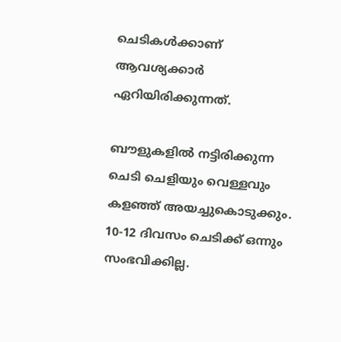ചെടികള്‍ക്കാണ് ആവശ്യക്കാര്‍ ഏറിയിരിക്കുന്നത്.

ബൗളുകളില്‍ നട്ടിരിക്കുന്ന ചെടി ചെളിയും വെള്ളവും കളഞ്ഞ് അയച്ചുകൊടുക്കും. 10-12 ദിവസം ചെടിക്ക് ഒന്നും സംഭവിക്കില്ല.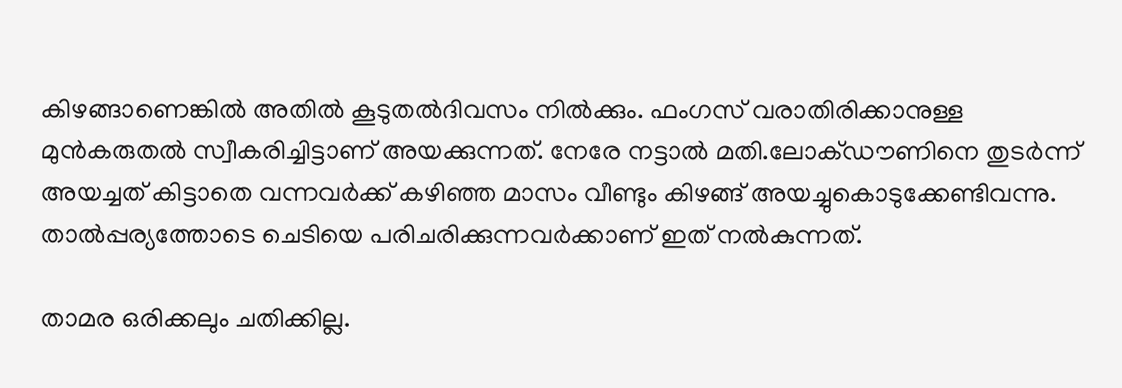കിഴങ്ങാണെങ്കില്‍ അതില്‍ കൂടുതല്‍ദിവസം നില്‍ക്കും. ഫംഗസ് വരാതിരിക്കാനുള്ള മുന്‍കരുതല്‍ സ്വീകരിച്ചിട്ടാണ് അയക്കുന്നത്. നേരേ നട്ടാല്‍ മതി.ലോക്ഡൗണിനെ തുടര്‍ന്ന് അയച്ചത് കിട്ടാതെ വന്നവര്‍ക്ക് കഴിഞ്ഞ മാസം വീണ്ടും കിഴങ്ങ് അയച്ചുകൊടുക്കേണ്ടിവന്നു. താല്‍പ്പര്യത്തോടെ ചെടിയെ പരിചരിക്കുന്നവര്‍ക്കാണ് ഇത് നല്‍കുന്നത്.

താമര ഒരിക്കലും ചതിക്കില്ല.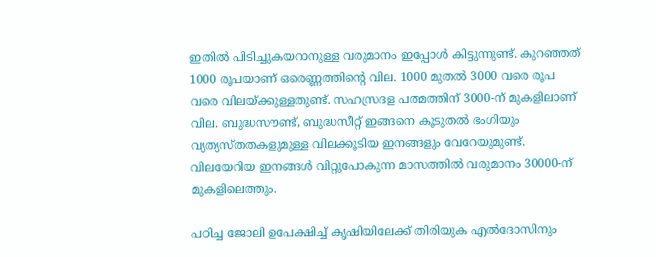ഇതില്‍ പിടിച്ചുകയറാനുള്ള വരുമാനം ഇപ്പോള്‍ കിട്ടുന്നുണ്ട്. കുറഞ്ഞത് 1000 രൂപയാണ് ഒരെണ്ണത്തിന്റെ വില. 1000 മുതല്‍ 3000 വരെ രൂപ വരെ വിലയ്‌ക്കുള്ളതുണ്ട്. സഹസ്രദള പത്മത്തിന് 3000-ന് മുകളിലാണ് വില. ബുദ്ധസൗണ്ട്, ബുദ്ധസീറ്റ് ഇങ്ങനെ കൂടുതല്‍ ഭംഗിയും വ്യത്യസ്തതകളുമുള്ള വിലക്കൂടിയ ഇനങ്ങളും വേറേയുമുണ്ട്. വിലയേറിയ ഇനങ്ങള്‍ വിറ്റുപോകുന്ന മാസത്തില്‍ വരുമാനം 30000-ന് മുകളിലെത്തും.

പഠിച്ച ജോലി ഉപേക്ഷിച്ച് കൃഷിയിലേക്ക് തിരിയുക എല്‍ദോസിനും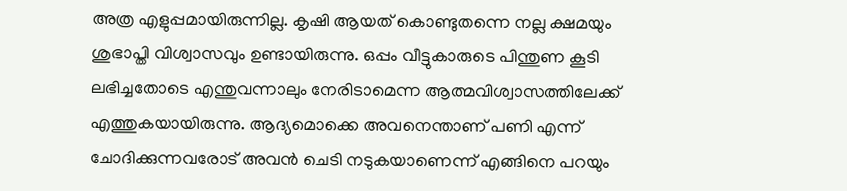അത്ര എളുപ്പമായിരുന്നില്ല. കൃഷി ആയത് കൊണ്ടുതന്നെ നല്ല ക്ഷമയും ശുഭാപ്തി വിശ്വാസവും ഉണ്ടായിരുന്നു. ഒപ്പം വീട്ടുകാരുടെ പിന്തുണ കൂടി ലഭിച്ചതോടെ എന്തുവന്നാലും നേരിടാമെന്ന ആത്മവിശ്വാസത്തിലേക്ക് എത്തുകയായിരുന്നു. ആദ്യമൊക്കെ അവനെന്താണ് പണി എന്ന് ചോദിക്കുന്നവരോട് അവന്‍ ചെടി നടുകയാണെന്ന് എങ്ങിനെ പറയും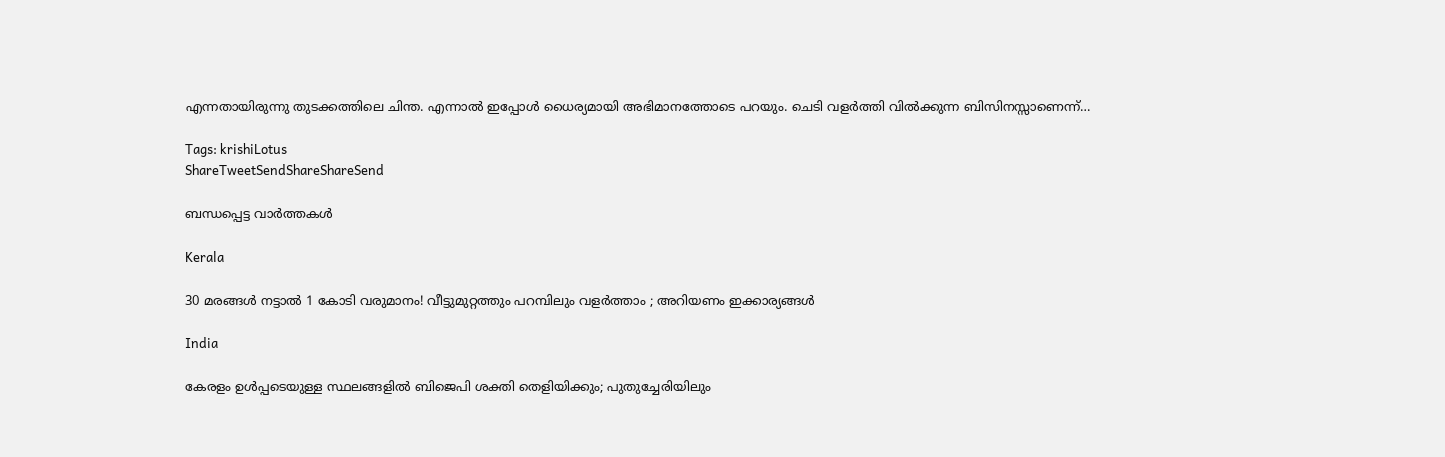എന്നതായിരുന്നു തുടക്കത്തിലെ ചിന്ത. എന്നാല്‍ ഇപ്പോള്‍ ധൈര്യമായി അഭിമാനത്തോടെ പറയും. ചെടി വളര്‍ത്തി വില്‍ക്കുന്ന ബിസിനസ്സാണെന്ന്…

Tags: krishiLotus
ShareTweetSendShareShareSend

ബന്ധപ്പെട്ട വാര്‍ത്തകള്‍

Kerala

30 മരങ്ങൾ നട്ടാൽ 1 കോടി വരുമാനം! വീട്ടുമുറ്റത്തും പറമ്പിലും വളർത്താം ; അറിയണം ഇക്കാര്യങ്ങൾ

India

കേരളം ഉൾപ്പടെയുള്ള സ്ഥലങ്ങളിൽ ബിജെപി ശക്തി തെളിയിക്കും; പുതുച്ചേരിയിലും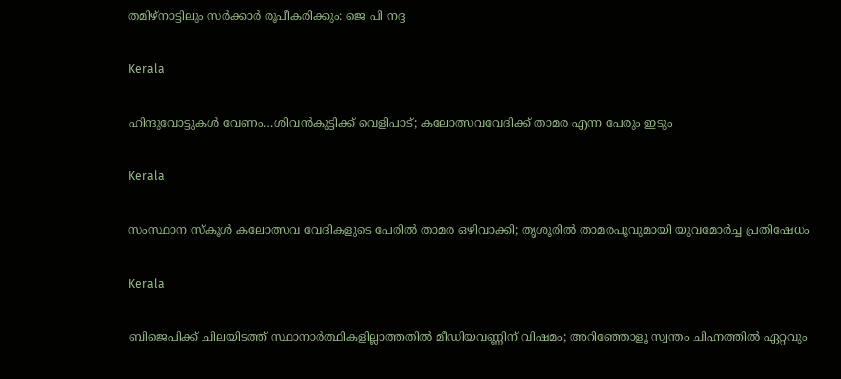തമിഴ്‌നാട്ടിലും സർക്കാർ രൂപീകരിക്കും: ജെ പി നദ്ദ

Kerala

ഹിന്ദുവോട്ടുകള്‍ വേണം…ശിവന്‍കുട്ടിക്ക് വെളിപാട്; കലോത്സവവേദിക്ക് താമര എന്ന പേരും ഇടും

Kerala

സംസ്ഥാന സ്കൂൾ കലോത്സവ വേദികളുടെ പേരിൽ താമര ഒഴിവാക്കി; തൃശൂരിൽ താമരപൂവുമായി യുവമോർച്ച പ്രതിഷേധം

Kerala

ബിജെപിക്ക് ചിലയിടത്ത് സ്ഥാനാര്‍ത്ഥികളില്ലാത്തതില്‍ മീഡിയവണ്ണിന് വിഷമം; അറിഞ്ഞോളൂ സ്വന്തം ചിഹ്നത്തില്‍ ഏറ്റവും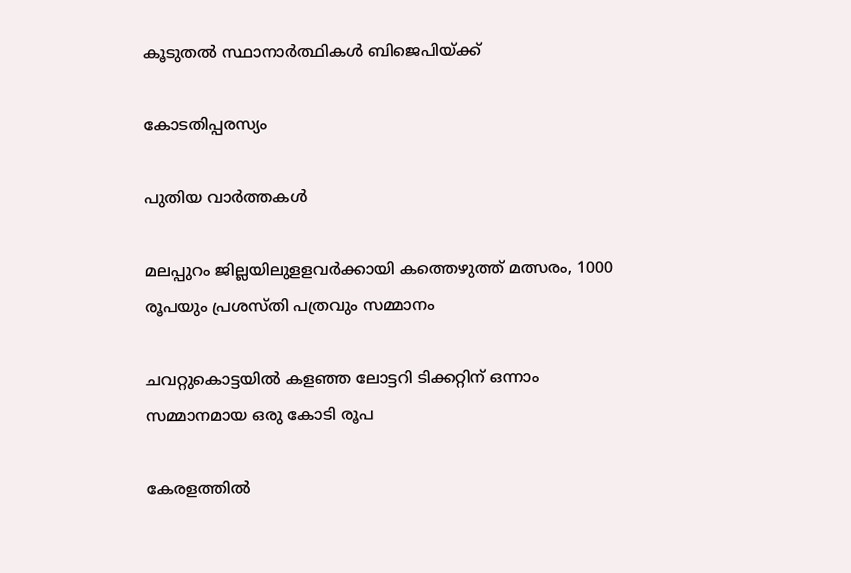കൂടുതല്‍ സ്ഥാനാര്‍ത്ഥികള്‍ ബിജെപിയ്‌ക്ക്

കോടതിപ്പരസ്യം

പുതിയ വാര്‍ത്തകള്‍

മലപ്പുറം ജില്ലയിലുളളവര്‍ക്കായി കത്തെഴുത്ത് മത്സരം, 1000 രൂപയും പ്രശസ്തി പത്രവും സമ്മാനം

ചവറ്റുകൊട്ടയില്‍ കളഞ്ഞ ലോട്ടറി ടിക്കറ്റിന് ഒന്നാം സമ്മാനമായ ഒരു കോടി രൂപ

കേരളത്തില്‍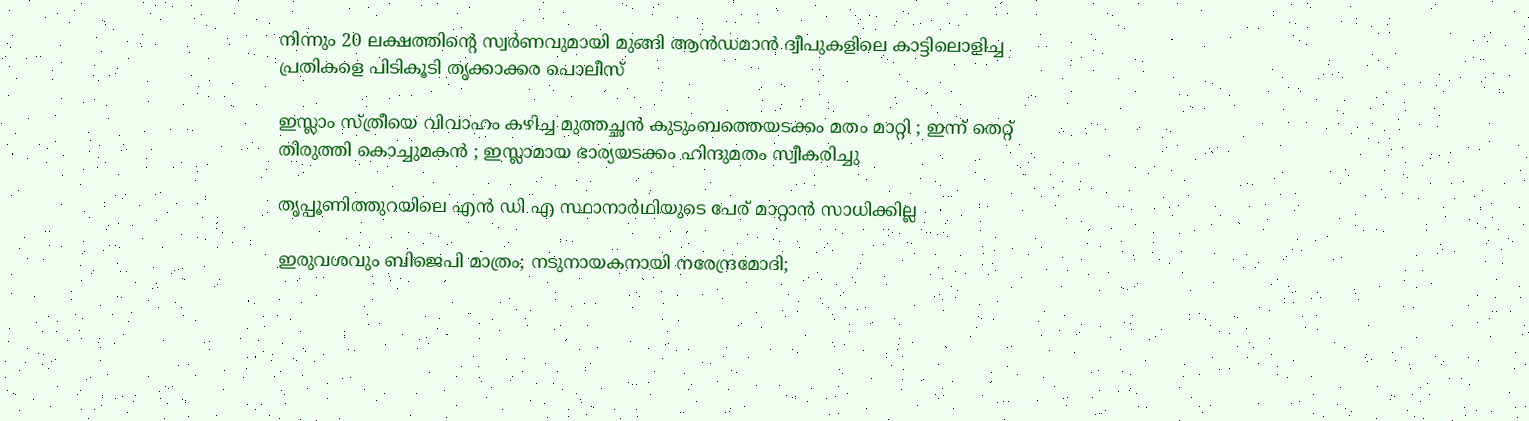നിന്നും 20 ലക്ഷത്തിന്റെ സ്വര്‍ണവുമായി മുങ്ങി ആന്‍ഡമാന്‍ ദ്വീപുകളിലെ കാട്ടിലൊളിച്ച പ്രതികളെ പിടികൂടി തൃക്കാക്കര പൊലീസ്

ഇസ്ലാം സ്ത്രീയെ വിവാഹം കഴിച്ച മുത്തച്ഛൻ കുടുംബത്തെയടക്കം മതം മാറ്റി ; ഇന്ന് തെറ്റ് തിരുത്തി കൊച്ചുമകൻ ; ഇസ്ലാമായ ഭാര്യയടക്കം ഹിന്ദുമതം സ്വീകരിച്ചു

തൃപ്പൂണിത്തുറയിലെ എന്‍ ഡി എ സ്ഥാനാര്‍ഥിയുടെ പേര് മാറ്റാന്‍ സാധിക്കില്ല

ഇരുവശവും ബിജെപി മാത്രം; നടുനായകനായി നരേന്ദ്രമോദി;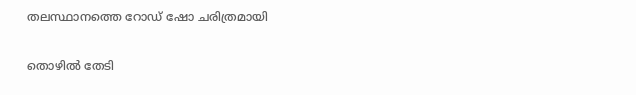തലസ്ഥാനത്തെ റോഡ് ഷോ ചരിത്രമായി

തൊഴില്‍ തേടി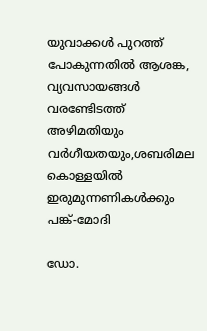യുവാക്കള്‍ പുറത്ത് പോകുന്നതില്‍ ആശങ്ക, വ്യവസായങ്ങള്‍ വരണ്ടേിടത്ത് അഴിമതിയും വര്‍ഗീയതയും,ശബരിമല കൊള്ളയില്‍ ഇരുമുന്നണികള്‍ക്കും പങ്ക്-മോദി

ഡോ.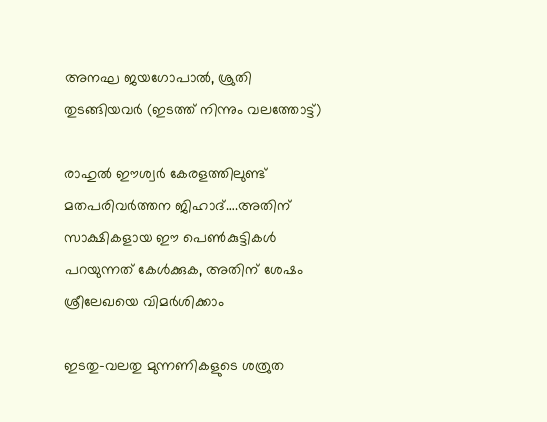അനഘ ജയഗോപാല്‍, ശ്രുതി തുടങ്ങിയവര്‍ (ഇടത്ത് നിന്നും വലത്തോട്ട്)

രാഹുല്‍ ഈശ്വര്‍ കേരളത്തിലുണ്ട് മതപരിവര്‍ത്തന ജിഹാദ്….അതിന് സാക്ഷികളായ ഈ പെണ്‍കുട്ടികള്‍ പറയുന്നത് കേള്‍ക്കുക, അതിന് ശേഷം ശ്രീലേഖയെ വിമര്‍ശിക്കാം

ഇടതു-വലതു മുന്നണികളുടെ ശത്രുത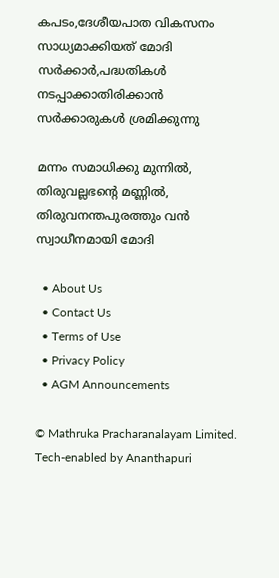കപടം,ദേശീയപാത വികസനം സാധ്യമാക്കിയത് മോദി സര്‍ക്കാര്‍,പദ്ധതികള്‍ നടപ്പാക്കാതിരിക്കാന്‍ സര്‍ക്കാരുകള്‍ ശ്രമിക്കുന്നു

മന്നം സമാധിക്കു മുന്നിൽ, തിരുവല്ലഭന്റെ മണ്ണിൽ, തിരുവനന്തപുരത്തും വൻ സ്വാധീനമായി മോദി

  • About Us
  • Contact Us
  • Terms of Use
  • Privacy Policy
  • AGM Announcements

© Mathruka Pracharanalayam Limited.
Tech-enabled by Ananthapuri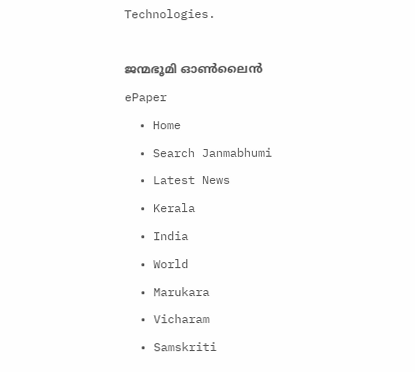Technologies.

ജന്മഭൂമി ഓണ്‍ലൈന്‍
ePaper
  • Home
  • Search Janmabhumi
  • Latest News
  • Kerala
  • India
  • World
  • Marukara
  • Vicharam
  • Samskriti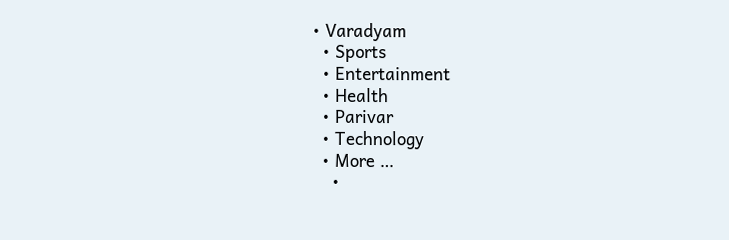• Varadyam
  • Sports
  • Entertainment
  • Health
  • Parivar
  • Technology
  • More …
    •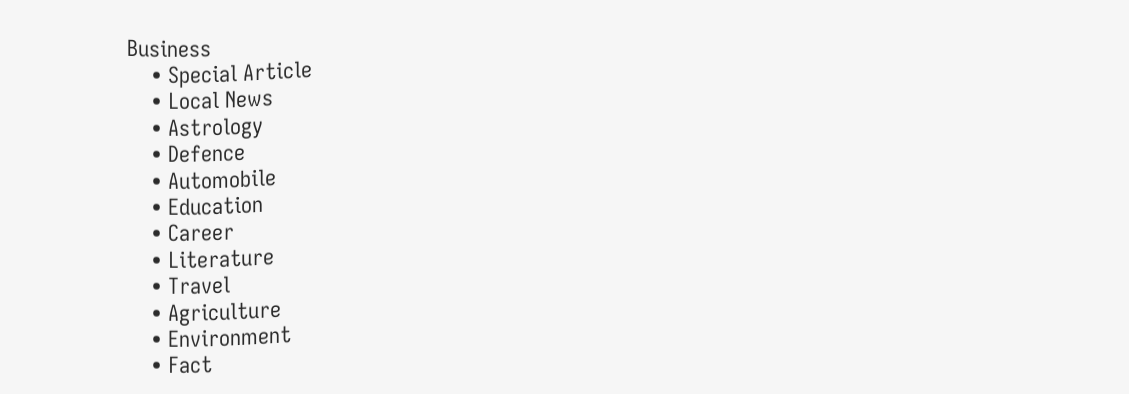Business
    • Special Article
    • Local News
    • Astrology
    • Defence
    • Automobile
    • Education
    • Career
    • Literature
    • Travel
    • Agriculture
    • Environment
    • Fact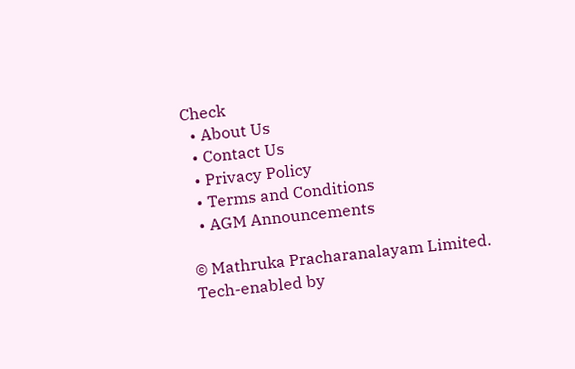Check
  • About Us
  • Contact Us
  • Privacy Policy
  • Terms and Conditions
  • AGM Announcements

© Mathruka Pracharanalayam Limited.
Tech-enabled by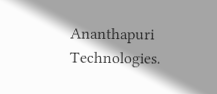Ananthapuri Technologies.